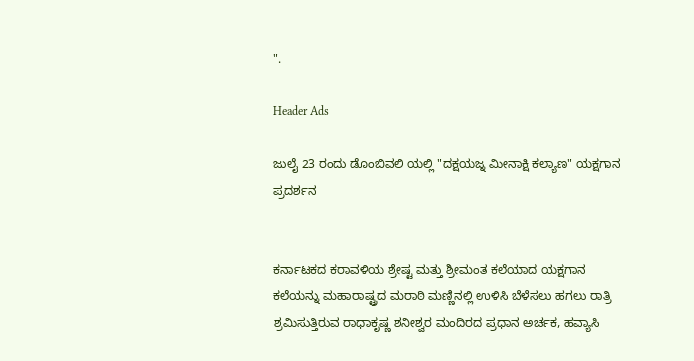".

Header Ads

ಜುಲೈ 23 ರಂದು ಡೊಂಬಿವಲಿ ಯಲ್ಲಿ "ದಕ್ಷಯಜ್ನ ಮೀನಾಕ್ಷಿ ಕಲ್ಯಾಣ" ಯಕ್ಷಗಾನ ಪ್ರದರ್ಶನ


ಕರ್ನಾಟಕದ ಕರಾವಳಿಯ ಶ್ರೇಷ್ಟ ಮತ್ತು ಶ್ರೀಮಂತ ಕಲೆಯಾದ ಯಕ್ಷಗಾನ ಕಲೆಯನ್ನು ಮಹಾರಾಷ್ಟ್ರದ ಮರಾಠಿ ಮಣ್ಣಿನಲ್ಲಿ ಉಳಿಸಿ ಬೆಳೆಸಲು ಹಗಲು ರಾತ್ರಿ ಶ್ರಮಿಸುತ್ತಿರುವ ರಾಧಾಕೃಷ್ಣ ಶನೀಶ್ವರ ಮಂದಿರದ ಪ್ರಧಾನ ಅರ್ಚಕ, ಹವ್ಯಾಸಿ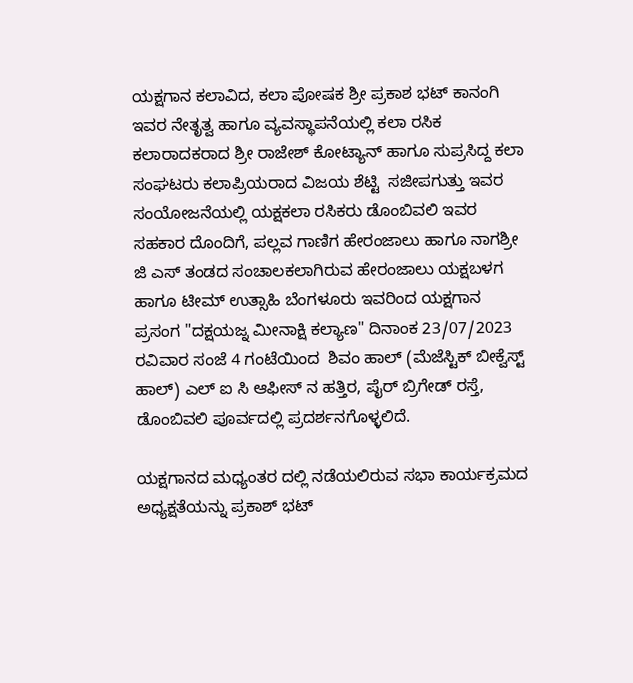ಯಕ್ಷಗಾನ ಕಲಾವಿದ, ಕಲಾ ಪೋಷಕ ಶ್ರೀ ಪ್ರಕಾಶ ಭಟ್ ಕಾನಂಗಿ ಇವರ ನೇತೃತ್ವ ಹಾಗೂ ವ್ಯವಸ್ಥಾಪನೆಯಲ್ಲಿ ಕಲಾ ರಸಿಕ ಕಲಾರಾದಕರಾದ ಶ್ರೀ ರಾಜೇಶ್ ಕೋಟ್ಯಾನ್ ಹಾಗೂ ಸುಪ್ರಸಿದ್ದ ಕಲಾ ಸಂಘಟರು ಕಲಾಪ್ರಿಯರಾದ ವಿಜಯ ಶೆಟ್ಟಿ  ಸಜೀಪಗುತ್ತು ಇವರ ಸಂಯೋಜನೆಯಲ್ಲಿ ಯಕ್ಷಕಲಾ ರಸಿಕರು ಡೊಂಬಿವಲಿ ಇವರ ಸಹಕಾರ ದೊಂದಿಗೆ, ಪಲ್ಲವ ಗಾಣಿಗ ಹೇರಂಜಾಲು ಹಾಗೂ ನಾಗಶ್ರೀ ಜಿ ಎಸ್ ತಂಡದ ಸಂಚಾಲಕಲಾಗಿರುವ ಹೇರಂಜಾಲು ಯಕ್ಷಬಳಗ ಹಾಗೂ ಟೀಮ್ ಉತ್ಸಾಹಿ ಬೆಂಗಳೂರು ಇವರಿಂದ ಯಕ್ಷಗಾನ ಪ್ರಸಂಗ "ದಕ್ಷಯಜ್ನ ಮೀನಾಕ್ಷಿ ಕಲ್ಯಾಣ" ದಿನಾಂಕ 23/07/2023 ರವಿವಾರ ಸಂಜೆ 4 ಗಂಟೆಯಿಂದ  ಶಿವಂ ಹಾಲ್ (ಮೆಜೆಸ್ಟಿಕ್ ಬೀಕ್ವೆಸ್ಟ್ ಹಾಲ್) ಎಲ್ ಐ ಸಿ ಆಫೀಸ್ ನ ಹತ್ತಿರ, ಪೈರ್ ಬ್ರಿಗೇಡ್ ರಸ್ತೆ, ಡೊಂಬಿವಲಿ ಪೂರ್ವದಲ್ಲಿ ಪ್ರದರ್ಶನಗೊಳ್ಳಲಿದೆ.

ಯಕ್ಷಗಾನದ ಮಧ್ಯಂತರ ದಲ್ಲಿ ನಡೆಯಲಿರುವ ಸಭಾ ಕಾರ್ಯಕ್ರಮದ ಅಧ್ಯಕ್ಷತೆಯನ್ನು ಪ್ರಕಾಶ್ ಭಟ್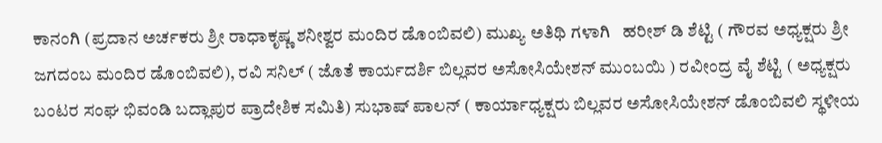ಕಾನಂಗಿ (ಪ್ರದಾನ ಅರ್ಚಕರು ಶ್ರೀ ರಾಧಾಕೃಷ್ಣ ಶನೀಶ್ವರ ಮಂದಿರ ಡೊಂಬಿವಲಿ) ಮುಖ್ಯ ಅತಿಥಿ ಗಳಾಗಿ   ಹರೀಶ್ ಡಿ ಶೆಟ್ಟಿ ( ಗೌರವ ಅಧ್ಯಕ್ಷರು ಶ್ರೀ ಜಗದಂಬ ಮಂದಿರ ಡೊಂಬಿವಲಿ), ರವಿ ಸನಿಲ್ ( ಜೊತೆ ಕಾರ್ಯದರ್ಶಿ ಬಿಲ್ಲವರ ಅಸೋಸಿಯೇಶನ್ ಮುಂಬಯಿ ) ರವೀಂದ್ರ ವೈ ಶೆಟ್ಟಿ ( ಅಧ್ಯಕ್ಷರು ಬಂಟರ ಸಂಘ ಭಿವಂಡಿ ಬದ್ಲಾಪುರ ಪ್ರಾದೇಶಿಕ ಸಮಿತಿ) ಸುಭಾಷ್ ಪಾಲನ್ ( ಕಾರ್ಯಾಧ್ಯಕ್ಷರು ಬಿಲ್ಲವರ ಅಸೋಸಿಯೇಶನ್ ಡೊಂಬಿವಲಿ ಸ್ಥಳೀಯ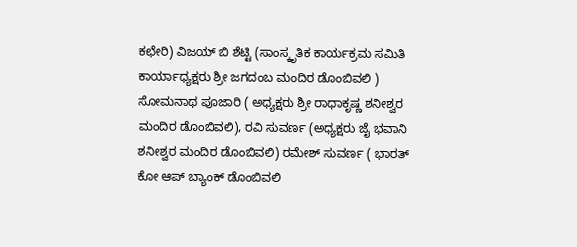ಕಛೇರಿ) ವಿಜಯ್ ಬಿ ಶೆಟ್ಟಿ (ಸಾಂಸ್ಕೃತಿಕ ಕಾರ್ಯಕ್ರಮ ಸಮಿತಿ ಕಾರ್ಯಾಧ್ಯಕ್ಷರು ಶ್ರೀ ಜಗದಂಬ ಮಂದಿರ ಡೊಂಬಿವಲಿ )  ಸೋಮನಾಥ ಪೂಜಾರಿ ( ಅಧ್ಯಕ್ಷರು ಶ್ರೀ ರಾಧಾಕೃಷ್ಣ ಶನೀಶ್ವರ ಮಂದಿರ ಡೊಂಬಿವಲಿ), ರವಿ ಸುವರ್ಣ (ಅಧ್ಯಕ್ಷರು ಜೈ ಭವಾನಿ ಶನೀಶ್ವರ ಮಂದಿರ ಡೊಂಬಿವಲಿ) ರಮೇಶ್ ಸುವರ್ಣ ( ಭಾರತ್ ಕೋ ಆಪ್ ಬ್ಯಾಂಕ್ ಡೊಂಬಿವಲಿ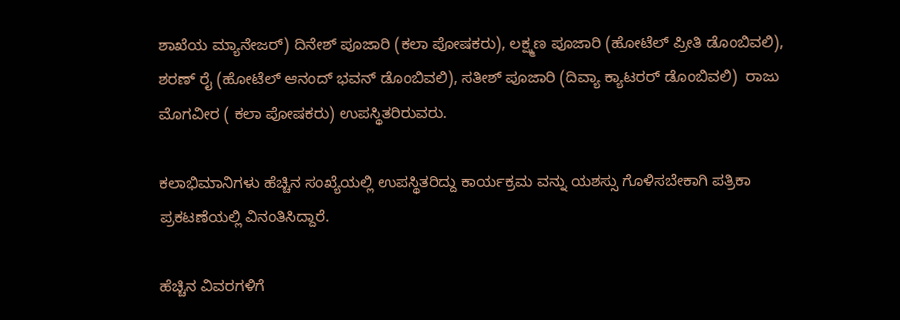ಶಾಖೆಯ ಮ್ಯಾನೇಜರ್) ದಿನೇಶ್ ಪೂಜಾರಿ (ಕಲಾ ಪೋಷಕರು), ಲಕ್ಷ್ಮಣ ಪೂಜಾರಿ (ಹೋಟೆಲ್ ಪ್ರೀತಿ ಡೊಂಬಿವಲಿ), ಶರಣ್ ರೈ (ಹೋಟೆಲ್ ಆನಂದ್ ಭವನ್ ಡೊಂಬಿವಲಿ), ಸತೀಶ್ ಪೂಜಾರಿ (ದಿವ್ಯಾ ಕ್ಯಾಟರರ್ ಡೊಂಬಿವಲಿ)  ರಾಜು ಮೊಗವೀರ ( ಕಲಾ ಪೋಷಕರು) ಉಪಸ್ಥಿತರಿರುವರು.

ಕಲಾಭಿಮಾನಿಗಳು ಹೆಚ್ಚಿನ ಸಂಖ್ಯೆಯಲ್ಲಿ ಉಪಸ್ಥಿತರಿದ್ದು ಕಾರ್ಯಕ್ರಮ ವನ್ನು ಯಶಸ್ಸು ಗೊಳಿಸಬೇಕಾಗಿ ಪತ್ರಿಕಾ ಪ್ರಕಟಣೆಯಲ್ಲಿ ವಿನಂತಿಸಿದ್ದಾರೆ.

ಹೆಚ್ಚಿನ ವಿವರಗಳಿಗೆ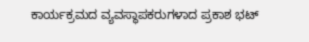ಕಾರ್ಯಕ್ರಮದ ವ್ಯವಸ್ಥಾಪಕರುಗಳಾದ ಪ್ರಕಾಶ ಭಟ್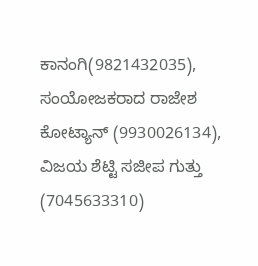ಕಾನಂಗಿ(9821432035), ಸಂಯೋಜಕರಾದ ರಾಜೇಶ ಕೋಟ್ಯಾನ್ (9930026134), ವಿಜಯ ಶೆಟ್ಟಿ ಸಜೀಪ ಗುತ್ತು (7045633310)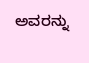ಅವರನ್ನು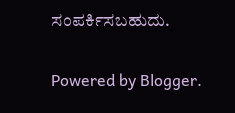ಸಂಪರ್ಕಿಸಬಹುದು.

Powered by Blogger.